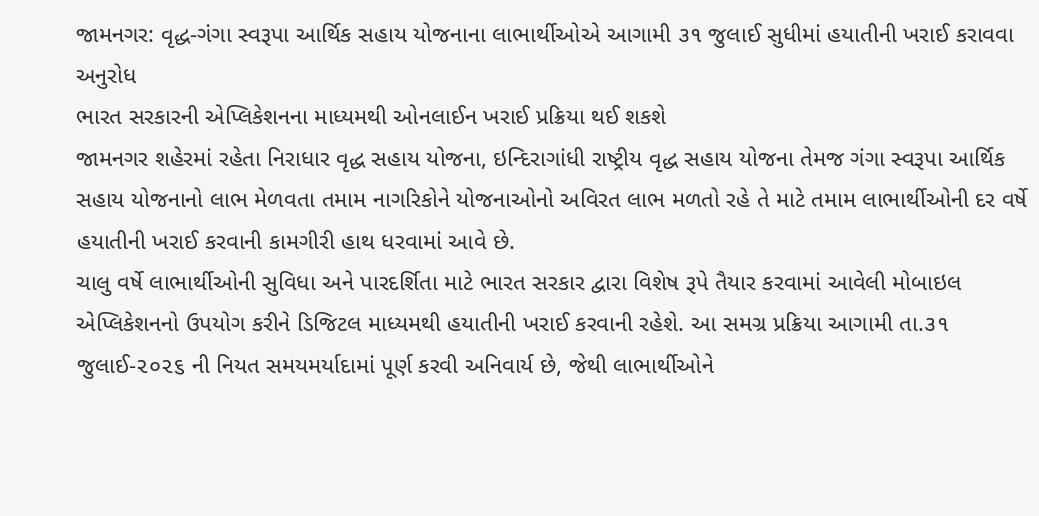જામનગર: વૃદ્ધ-ગંગા સ્વરૂપા આર્થિક સહાય યોજનાના લાભાર્થીઓએ આગામી ૩૧ જુલાઈ સુધીમાં હયાતીની ખરાઈ કરાવવા અનુરોધ
ભારત સરકારની એપ્લિકેશનના માધ્યમથી ઓનલાઈન ખરાઈ પ્રક્રિયા થઈ શકશે
જામનગર શહેરમાં રહેતા નિરાધાર વૃદ્ધ સહાય યોજના, ઇન્દિરાગાંધી રાષ્ટ્રીય વૃદ્ધ સહાય યોજના તેમજ ગંગા સ્વરૂપા આર્થિક સહાય યોજનાનો લાભ મેળવતા તમામ નાગરિકોને યોજનાઓનો અવિરત લાભ મળતો રહે તે માટે તમામ લાભાર્થીઓની દર વર્ષે હયાતીની ખરાઈ કરવાની કામગીરી હાથ ધરવામાં આવે છે.
ચાલુ વર્ષે લાભાર્થીઓની સુવિધા અને પારદર્શિતા માટે ભારત સરકાર દ્વારા વિશેષ રૂપે તૈયાર કરવામાં આવેલી મોબાઇલ એપ્લિકેશનનો ઉપયોગ કરીને ડિજિટલ માધ્યમથી હયાતીની ખરાઈ કરવાની રહેશે. આ સમગ્ર પ્રક્રિયા આગામી તા.૩૧ જુલાઈ-૨૦૨૬ ની નિયત સમયમર્યાદામાં પૂર્ણ કરવી અનિવાર્ય છે, જેથી લાભાર્થીઓને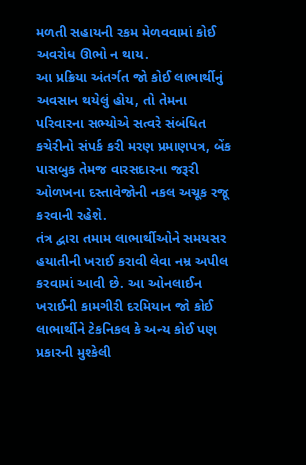મળતી સહાયની રકમ મેળવવામાં કોઈ અવરોધ ઊભો ન થાય.
આ પ્રક્રિયા અંતર્ગત જો કોઈ લાભાર્થીનું અવસાન થયેલું હોય, તો તેમના પરિવારના સભ્યોએ સત્વરે સંબંધિત કચેરીનો સંપર્ક કરી મરણ પ્રમાણપત્ર, બેંક પાસબુક તેમજ વારસદારના જરૂરી ઓળખના દસ્તાવેજોની નકલ અચૂક રજૂ કરવાની રહેશે.
તંત્ર દ્વારા તમામ લાભાર્થીઓને સમયસર હયાતીની ખરાઈ કરાવી લેવા નમ્ર અપીલ કરવામાં આવી છે. આ ઓનલાઈન ખરાઈની કામગીરી દરમિયાન જો કોઈ લાભાર્થીને ટેકનિકલ કે અન્ય કોઈ પણ પ્રકારની મુશ્કેલી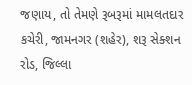જણાય, તો તેમણે રૂબરૂમાં મામલતદાર કચેરી, જામનગર (શહેર), શરૂ સેક્શન રોડ, જિલ્લા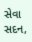સેવા સદન,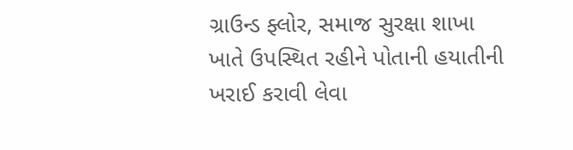ગ્રાઉન્ડ ફ્લોર, સમાજ સુરક્ષા શાખા ખાતે ઉપસ્થિત રહીને પોતાની હયાતીની ખરાઈ કરાવી લેવા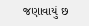જણાવાયું છ